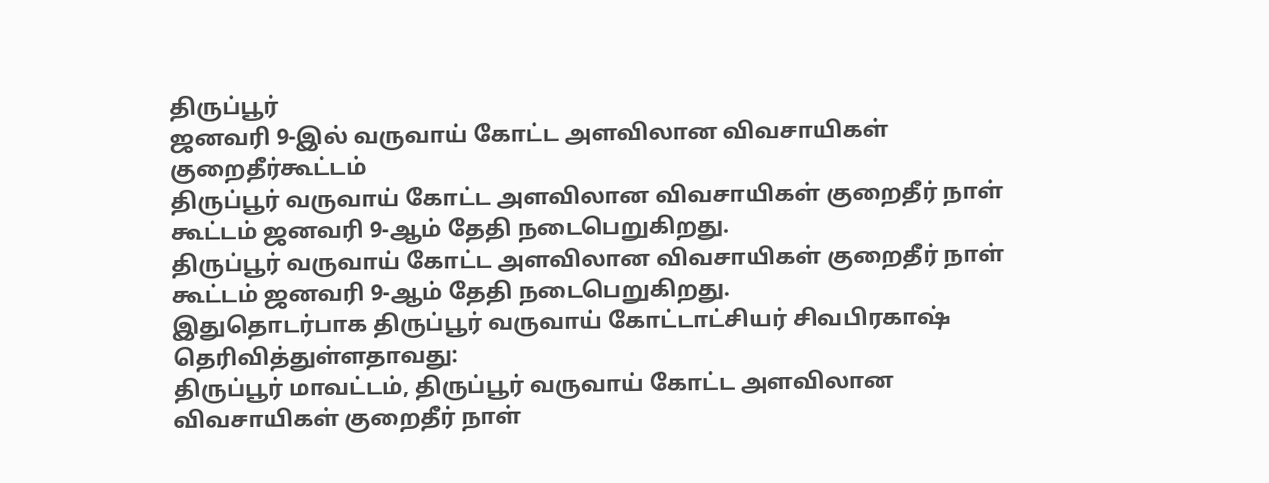திருப்பூர்
ஜனவரி 9-இல் வருவாய் கோட்ட அளவிலான விவசாயிகள் குறைதீர்கூட்டம்
திருப்பூர் வருவாய் கோட்ட அளவிலான விவசாயிகள் குறைதீர் நாள் கூட்டம் ஜனவரி 9-ஆம் தேதி நடைபெறுகிறது.
திருப்பூர் வருவாய் கோட்ட அளவிலான விவசாயிகள் குறைதீர் நாள் கூட்டம் ஜனவரி 9-ஆம் தேதி நடைபெறுகிறது.
இதுதொடர்பாக திருப்பூர் வருவாய் கோட்டாட்சியர் சிவபிரகாஷ் தெரிவித்துள்ளதாவது:
திருப்பூர் மாவட்டம், திருப்பூர் வருவாய் கோட்ட அளவிலான விவசாயிகள் குறைதீர் நாள்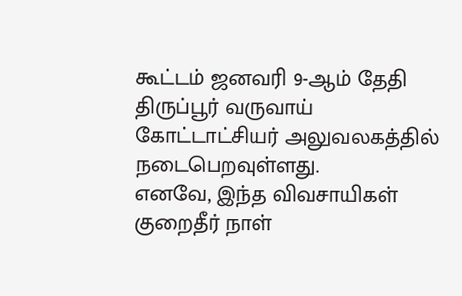கூட்டம் ஜனவரி 9-ஆம் தேதி திருப்பூர் வருவாய் கோட்டாட்சியர் அலுவலகத்தில் நடைபெறவுள்ளது.
எனவே, இந்த விவசாயிகள் குறைதீர் நாள்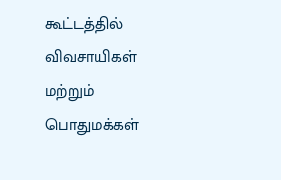கூட்டத்தில் விவசாயிகள் மற்றும் பொதுமக்கள்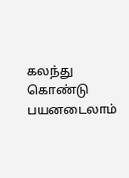கலந்து கொண்டு பயனடைலாம்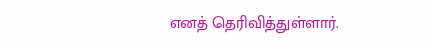எனத் தெரிவித்துள்ளார்.